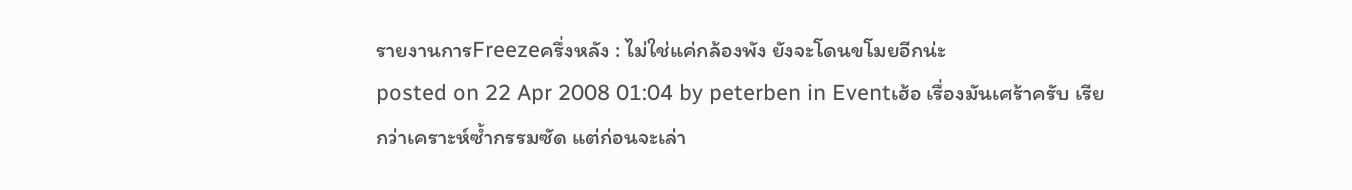รายงานการFreezeครึ่งหลัง : ไม่ใช่แค่กล้องพัง ยังจะโดนขโมยอีกน่ะ
posted on 22 Apr 2008 01:04 by peterben in Eventเฮ้อ เรื่องมันเศร้าครับ เรียกว่าเคราะห์ซ้ำกรรมซัด แต่ก่อนจะเล่า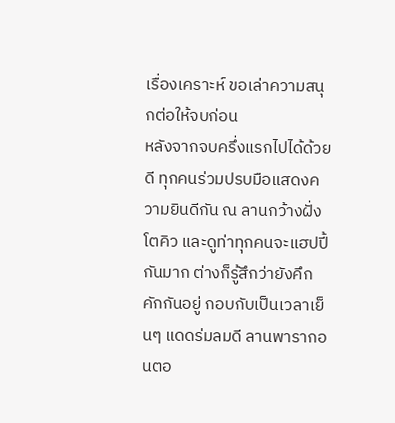เรื่องเคราะห์ ขอเล่าความสนุกต่อให้จบก่อน
หลังจากจบครึ่งแรกไปได้ด้วยดี ทุกคนร่วมปรบมือแสดงความยินดีกัน ณ ลานกว้างฝั่งโตคิว และดูท่าทุกคนจะแฮปปี้กันมาก ต่างก็รู้สึกว่ายังคึกคักกันอยู่ กอบกับเป็นเวลาเย็นๆ แดดร่มลมดี ลานพารากอนตอ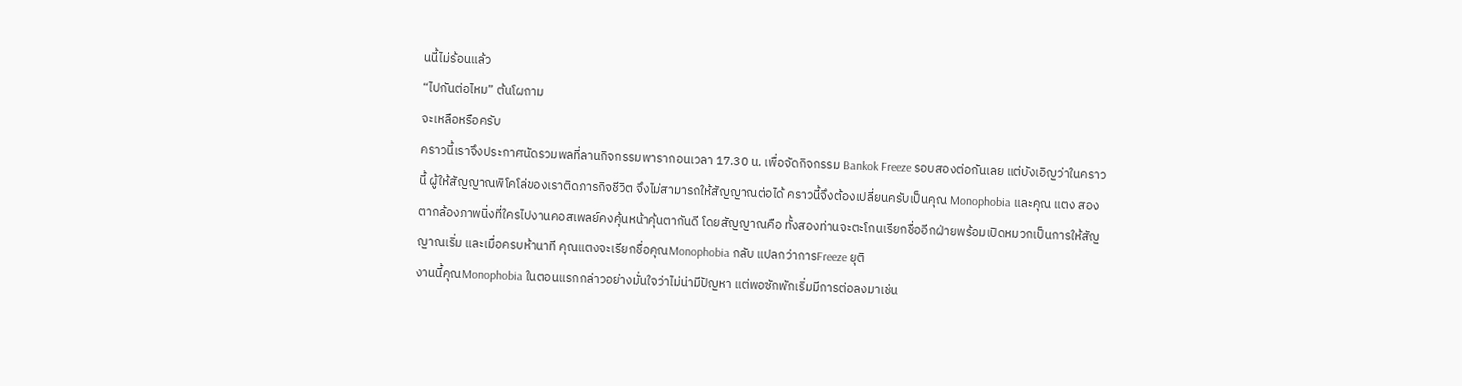นนี้ไม่ร้อนแล้ว
“ไปกันต่อไหม” ต้นโผถาม
จะเหลือหรือครับ
คราวนี้เราจึงประกาศนัดรวมพลที่ลานกิจกรรมพารากอนเวลา 17.30 น. เพื่อจัดกิจกรรม Bankok Freeze รอบสองต่อกันเลย แต่บังเอิญว่าในคราวนี้ ผู้ให้สัญญาณพิโคโล่ของเราติดภารกิจชีวิต จึงไม่สามารถให้สัญญาณต่อได้ คราวนี้จึงต้องเปลี่ยนครับเป็นคุณ Monophobia และคุณ แตง สองตากล้องภาพนิ่งที่ใครไปงานคอสเพลย์คงคุ้นหน้าคุ้นตากันดี โดยสัญญาณคือ ทั้งสองท่านจะตะโกนเรียกชื่ออีกฝ่ายพร้อมเปิดหมวกเป็นการให้สัญญาณเริ่ม และเมื่อครบห้านาที คุณแตงจะเรียกชื่อคุณMonophobia กลับ แปลกว่าการFreeze ยุติ
งานนี้คุณMonophobia ในตอนแรกกล่าวอย่างมั่นใจว่าไม่น่ามีปัญหา แต่พอซักพักเริ่มมีการต่อลงมาเช่น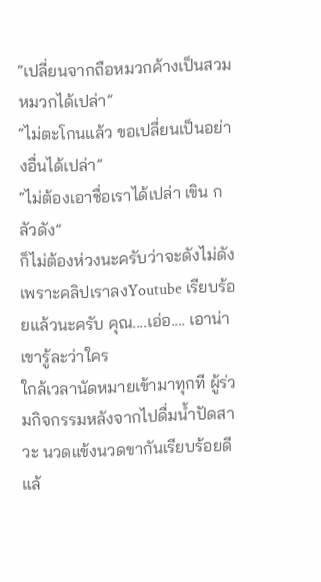“เปลี่ยนจากถือหมวกค้างเป็นสวมหมวกได้เปล่า”
“ไม่ตะโกนแล้ว ขอเปลี่ยนเป็นอย่างอื่นได้เปล่า”
“ไม่ต้องเอาชื่อเราได้เปล่า เขิน กลัวดัง”
ก็ไม่ต้องห่วงนะครับว่าจะดังไม่ดัง เพราะคลิปเราลงYoutube เรียบร้อยแล้วนะครับ คุณ....เอ่อ.... เอาน่า เขารู้ละว่าใคร
ใกล้เวลานัดหมายเข้ามาทุกที ผู้ร่วมกิจกรรมหลังจากไปดื่มน้ำปัดสาวะ นวดแข้งนวดขากันเรียบร้อยดีแล้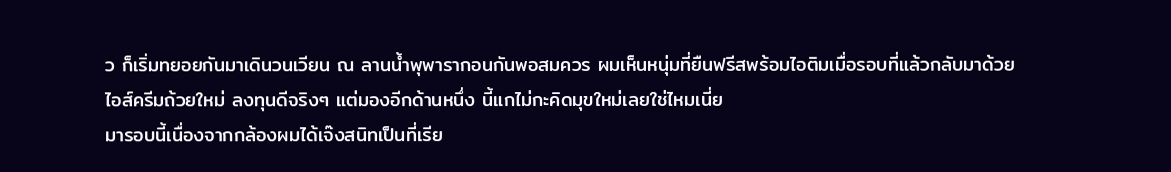ว ก็เริ่มทยอยกันมาเดินวนเวียน ณ ลานน้ำพุพารากอนกันพอสมควร ผมเห็นหนุ่มที่ยืนฟรีสพร้อมไอติมเมื่อรอบที่แล้วกลับมาด้วยไอส์ครีมถ้วยใหม่ ลงทุนดีจริงๆ แต่มองอีกด้านหนึ่ง นี้แกไม่กะคิดมุขใหม่เลยใช่ไหมเนี่ย
มารอบนี้เนื่องจากกล้องผมได้เจ๊งสนิทเป็นที่เรีย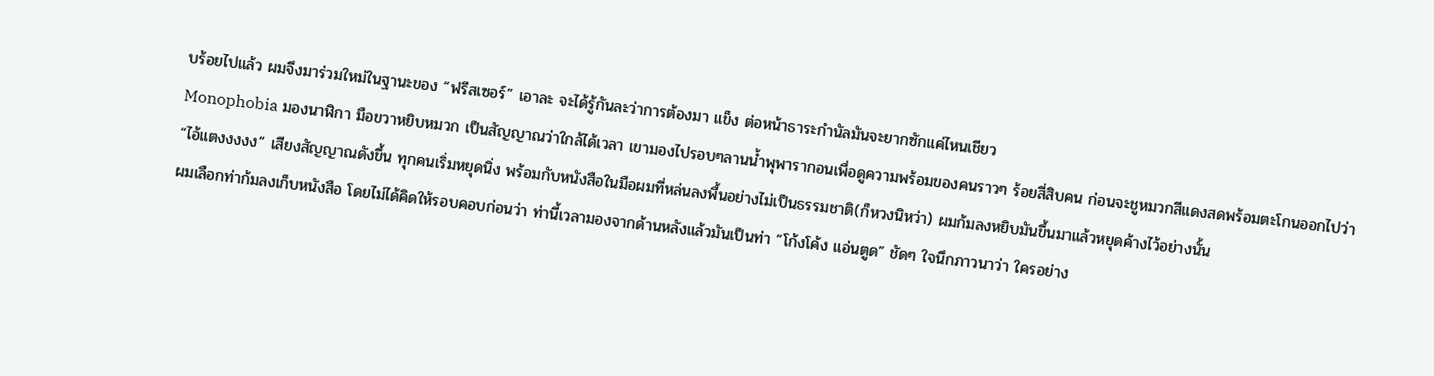บร้อยไปแล้ว ผมจึงมาร่วมใหม่ในฐานะของ “ฟรีสเซอร์” เอาละ จะได้รู้กันละว่าการต้องมา แข็ง ต่อหน้าธาระกำนัลมันจะยากซักแค่ไหนเชียว
Monophobia มองนาฬิกา มือขวาหยิบหมวก เป็นสัญญาณว่าใกล้ได้เวลา เขามองไปรอบๆลานน้ำพุพารากอนเพื่อดูความพร้อมของคนราวๆ ร้อยสี่สิบคน ก่อนจะชูหมวกสีแดงสดพร้อมตะโกนออกไปว่า
“ไอ้แตงงงงง” เสียงสัญญาณดังขึ้น ทุกคนเริ่มหยุดนิ่ง พร้อมกับหนังสือในมือผมที่หล่นลงพื้นอย่างไม่เป็นธรรมชาติ(ก็หวงนิหว่า) ผมก้มลงหยิบมันขึ้นมาแล้วหยุดค้างไว้อย่างนั้น
ผมเลือกท่าก้มลงเก็บหนังสือ โดยไม่ได้คิดให้รอบคอบก่อนว่า ท่านี้เวลามองจากด้านหลังแล้วมันเป็นท่า “โก้งโค้ง แอ่นตูด” ชัดๆ ใจนึกภาวนาว่า ใครอย่าง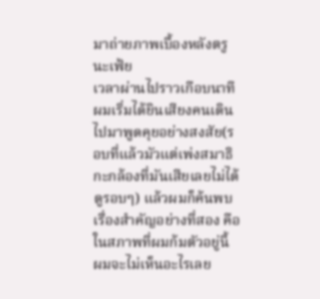มาถ่ายภาพเบื้องหลังตรูนะเฟ้ย
เวลาผ่านไปราวเกือบนาที ผมเริ่มได้ยินเสียงคนเดินไปมาพูดคุยอย่างสงสัย(รอบที่แล้วมัวแต่เพ่งสมาธิกะกล้องที่มันเสียเลยไม่ได้ดูรอบๆ) แล้วผมก็ค้นพบเรื่องสำคัญอย่างที่สอง คือ ในสภาพที่ผมก้มตัวอยู่นี้ ผมจะไม่เห็นอะไรเลย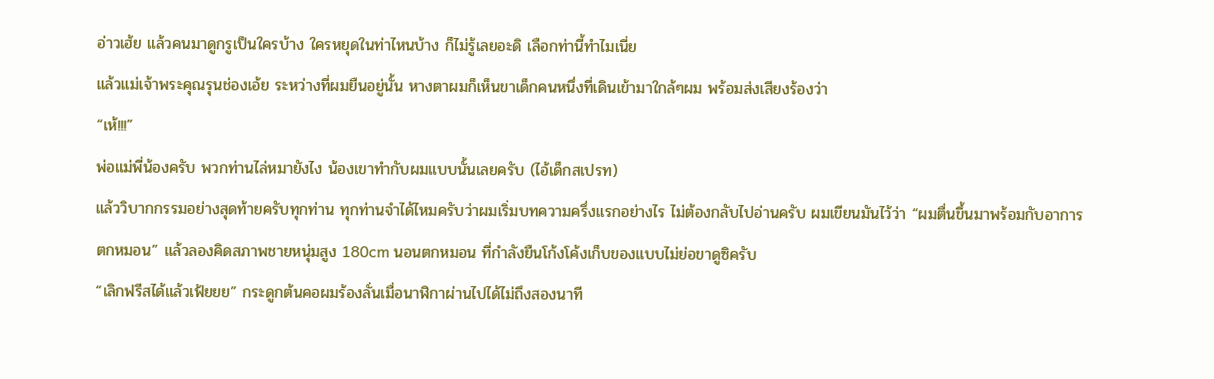อ่าวเฮ้ย แล้วคนมาดูกรูเป็นใครบ้าง ใครหยุดในท่าไหนบ้าง ก็ไม่รู้เลยอะดิ เลือกท่านี้ทำไมเนี่ย
แล้วแม่เจ้าพระคุณรุนช่องเอ้ย ระหว่างที่ผมยืนอยู่นั้น หางตาผมก็เห็นขาเด็กคนหนึ่งที่เดินเข้ามาใกล้ๆผม พร้อมส่งเสียงร้องว่า
“เห้!!!”
พ่อแม่พี่น้องครับ พวกท่านไล่หมายังไง น้องเขาทำกับผมแบบนั้นเลยครับ (ไอ้เด็กสเปรท)
แล้ววิบากกรรมอย่างสุดท้ายครับทุกท่าน ทุกท่านจำได้ไหมครับว่าผมเริ่มบทความครึ่งแรกอย่างไร ไม่ต้องกลับไปอ่านครับ ผมเขียนมันไว้ว่า “ผมตื่นขึ้นมาพร้อมกับอาการตกหมอน” แล้วลองคิดสภาพชายหนุ่มสูง 180cm นอนตกหมอน ที่กำลังยืนโก้งโค้งเก็บของแบบไม่ย่อขาดูซิครับ
“เลิกฟรีสได้แล้วเฟ้ยยย” กระดูกต้นคอผมร้องลั่นเมื่อนาฬิกาผ่านไปได้ไม่ถึงสองนาที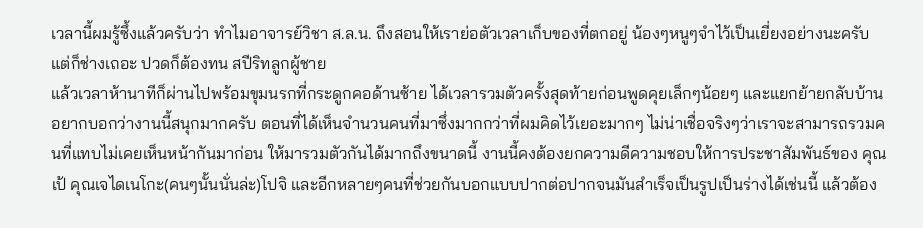เวลานี้ผมรู้ซึ้งแล้วครับว่า ทำไมอาจารย์วิชา ส.ล.น. ถึงสอนให้เราย่อตัวเวลาเก็บของที่ตกอยู่ น้องๆหนูๆจำไว้เป็นเยี่ยงอย่างนะครับ
แต่ก็ช่างเถอะ ปวดก็ต้องทน สปีริทลูกผู้ชาย
แล้วเวลาห้านาทีก็ผ่านไปพร้อมขุมนรกที่กระดูกคอด้านซ้าย ได้เวลารวมตัวครั้งสุดท้ายก่อนพูดคุยเล็กๆน้อยๆ และแยกย้ายกลับบ้าน
อยากบอกว่างานนี้สนุกมากครับ ตอนที่ได้เห็นจำนวนคนที่มาซึ่งมากกว่าที่ผมคิดไว้เยอะมากๆ ไม่น่าเชื่อจริงๆว่าเราจะสามารถรวมคนที่แทบไม่เคยเห็นหน้ากันมาก่อน ให้มารวมตัวกันได้มากถึงขนาดนี้ งานนี้คงต้องยกความดีความชอบให้การประชาสัมพันธ์ของ คุณเป้ คุณเจไดเนโกะ(คนๆนั้นนั่นล่ะ)โปจิ และอีกหลายๆคนที่ช่วยกันบอกแบบปากต่อปากจนมันสำเร็จเป็นรูปเป็นร่างได้เช่นนี้ แล้วต้อง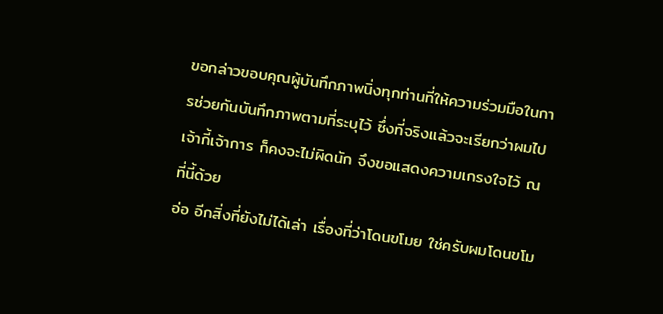ขอกล่าวขอบคุณผู้บันทึกภาพนิ่งทุกท่านที่ให้ความร่วมมือในการช่วยกันบันทึกภาพตามที่ระบุไว้ ซึ่งที่จริงแล้วจะเรียกว่าผมไปเจ้ากี้เจ้าการ ก็คงจะไม่ผิดนัก จึงขอแสดงความเกรงใจไว้ ณ ที่นี้ด้วย
อ่อ อีกสิ่งที่ยังไม่ได้เล่า เรื่องที่ว่าโดนขโมย ใช่ครับผมโดนขโม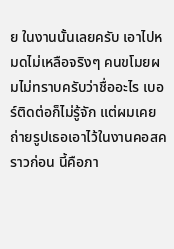ย ในงานนั้นเลยครับ เอาไปหมดไม่เหลือจริงๆ คนขโมยผมไม่ทราบครับว่าชื่ออะไร เบอร์ติดต่อก็ไม่รู้จัก แต่ผมเคยถ่ายรูปเธอเอาไว้ในงานคอสคราวก่อน นี้คือภา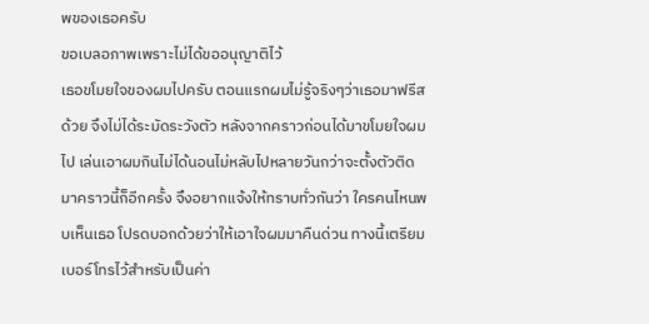พของเธอครับ
ขอเบลอภาพเพราะไม่ได้ขออนุญาติไว้
เธอขโมยใจของผมไปครับ ตอนแรกผมไม่รู้จริงๆว่าเธอมาฟรีสด้วย จึงไม่ได้ระมัดระวังตัว หลังจากคราวก่อนได้มาขโมยใจผมไป เล่นเอาผมกินไม่ได้นอนไม่หลับไปหลายวันกว่าจะตั้งตัวติด มาคราวนี้ก็อีกครั้ง จึงอยากแจ้งให้ทราบทั่วกันว่า ใครคนไหนพบเห็นเธอ โปรดบอกด้วยว่าให้เอาใจผมมาคืนด่วน ทางนี้เตรียมเบอร์โทรไว้สำหรับเป็นค่า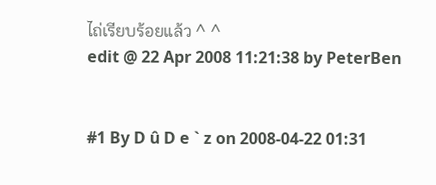ไถ่เรียบร้อยแล้ว ^ ^
edit @ 22 Apr 2008 11:21:38 by PeterBen


#1 By D û D e ` z on 2008-04-22 01:31